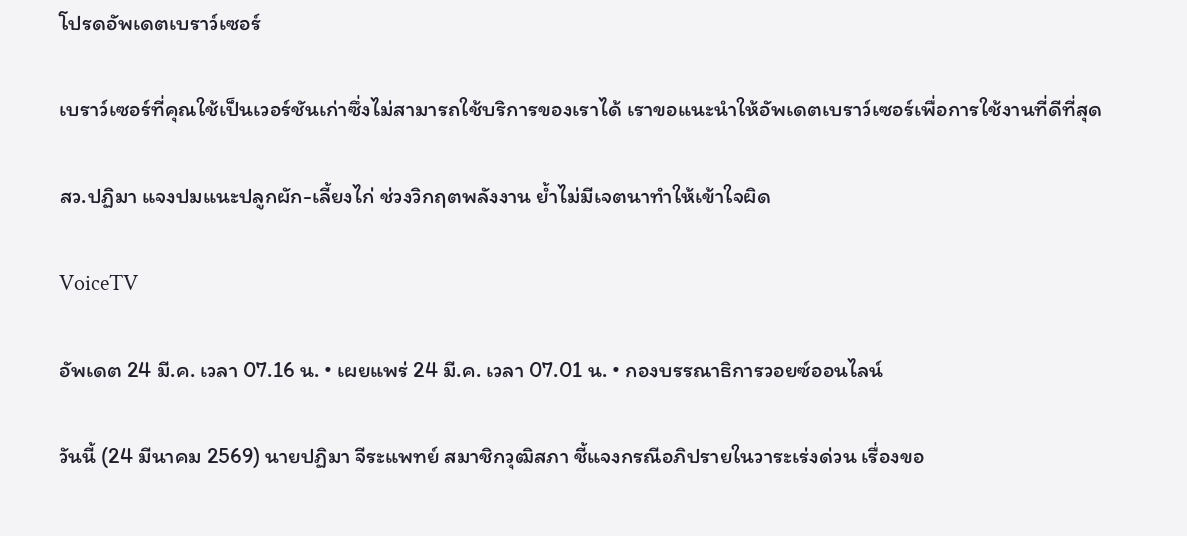โปรดอัพเดตเบราว์เซอร์

เบราว์เซอร์ที่คุณใช้เป็นเวอร์ชันเก่าซึ่งไม่สามารถใช้บริการของเราได้ เราขอแนะนำให้อัพเดตเบราว์เซอร์เพื่อการใช้งานที่ดีที่สุด

สว.ปฏิมา แจงปมแนะปลูกผัก-เลี้ยงไก่ ช่วงวิกฤตพลังงาน ย้ำไม่มีเจตนาทำให้เข้าใจผิด

VoiceTV

อัพเดต 24 มี.ค. เวลา 07.16 น. • เผยแพร่ 24 มี.ค. เวลา 07.01 น. • กองบรรณาธิการวอยซ์ออนไลน์

วันนี้ (24 มีนาคม 2569) นายปฏิมา จีระแพทย์ สมาชิกวุฒิสภา ชี้แจงกรณีอภิปรายในวาระเร่งด่วน เรื่องขอ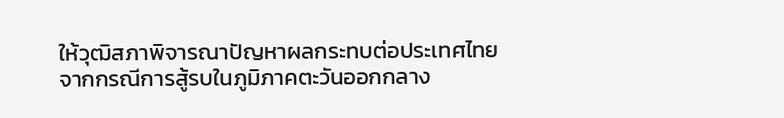ให้วุฒิสภาพิจารณาปัญหาผลกระทบต่อประเทศไทยจากกรณีการสู้รบในภูมิภาคตะวันออกกลาง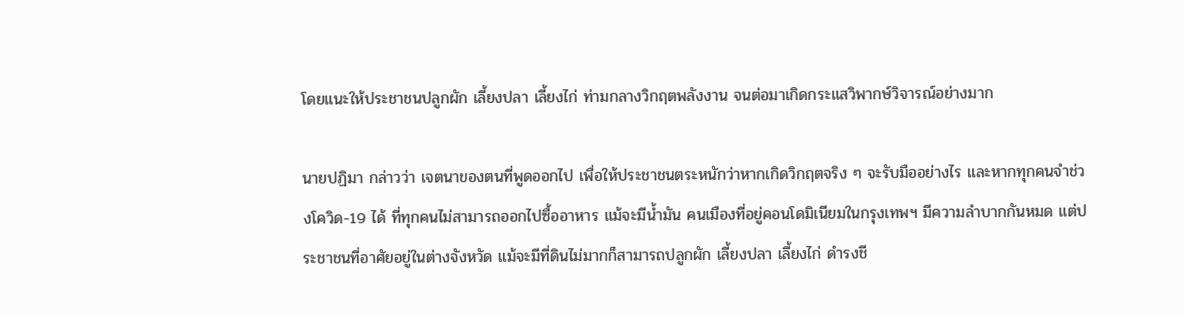โดยแนะให้ประชาชนปลูกผัก เลี้ยงปลา เลี้ยงไก่ ท่ามกลางวิกฤตพลังงาน จนต่อมาเกิดกระแสวิพากษ์วิจารณ์อย่างมาก

นายปฏิมา กล่าวว่า เจตนาของตนที่พูดออกไป เพื่อให้ประชาชนตระหนักว่าหากเกิดวิกฤตจริง ๆ จะรับมืออย่างไร และหากทุกคนจำช่วงโควิด-19 ได้ ที่ทุกคนไม่สามารถออกไปซื้ออาหาร แม้จะมีน้ำมัน คนเมืองที่อยู่คอนโดมิเนียมในกรุงเทพฯ มีความลำบากกันหมด แต่ประชาชนที่อาศัยอยู่ในต่างจังหวัด แม้จะมีที่ดินไม่มากก็สามารถปลูกผัก เลี้ยงปลา เลี้ยงไก่ ดำรงชี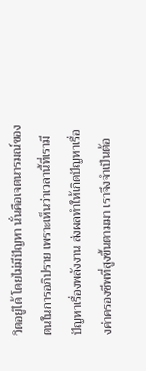วิตอยู่ได้ โดยไม่มีปัญหา นั่นคือเจตนารมณ์ของตนในการอภิปราย เพราะเห็นว่าเวลานี้ที่เรามีปัญหาเรื่องพลังงาน ส่งผลทำให้เกิดปัญหาเรื่องค่าครองชีพที่สูงขึ้นตามมา เราจึงจำเป็นต้อ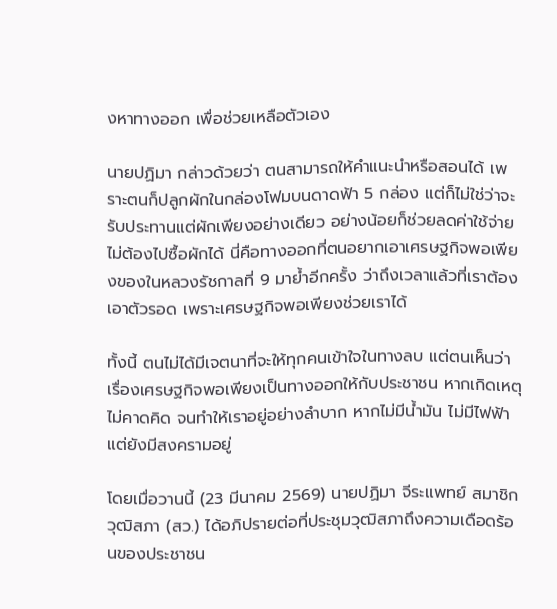งหาทางออก เพื่อช่วยเหลือตัวเอง

นายปฏิมา กล่าวด้วยว่า ตนสามารถให้คำแนะนำหรือสอนได้ เพราะตนก็ปลูกผักในกล่องโฟมบนดาดฟ้า 5 กล่อง แต่ก็ไม่ใช่ว่าจะรับประทานแต่ผักเพียงอย่างเดียว อย่างน้อยก็ช่วยลดค่าใช้จ่ายไม่ต้องไปซื้อผักได้ นี่คือทางออกที่ตนอยากเอาเศรษฐกิจพอเพียงของในหลวงรัชกาลที่ 9 มาย้ำอีกครั้ง ว่าถึงเวลาแล้วที่เราต้องเอาตัวรอด เพราะเศรษฐกิจพอเพียงช่วยเราได้

ทั้งนี้ ตนไม่ได้มีเจตนาที่จะให้ทุกคนเข้าใจในทางลบ แต่ตนเห็นว่าเรื่องเศรษฐกิจพอเพียงเป็นทางออกให้กับประชาชน หากเกิดเหตุไม่คาดคิด จนทำให้เราอยู่อย่างลำบาก หากไม่มีน้ำมัน ไม่มีไฟฟ้า แต่ยังมีสงครามอยู่

โดยเมื่อวานนี้ (23 มีนาคม 2569) นายปฏิมา จีระแพทย์ สมาชิกวุฒิสภา (สว.) ได้อภิปรายต่อที่ประชุมวุฒิสภาถึงความเดือดร้อนของประชาชน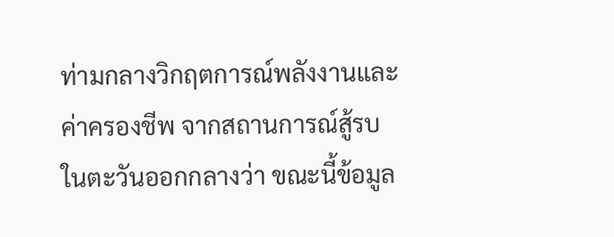ท่ามกลางวิกฤตการณ์พลังงานและค่าครองชีพ จากสถานการณ์สู้รบในตะวันออกกลางว่า ขณะนี้ข้อมูล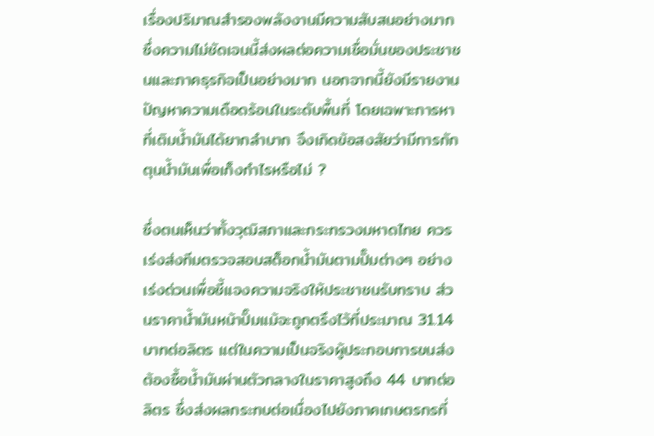เรื่องปริมาณสำรองพลังงานมีความสับสนอย่างมาก ซึ่งความไม่ชัดเจนนี้ส่งผลต่อความเชื่อมั่นของประชาชนและภาคธุรกิจเป็นอย่างมาก นอกจากนี้ยังมีรายงานปัญหาความเดือดร้อนในระดับพื้นที่ โดยเฉพาะการหาที่เติมน้ำมันได้ยากลำบาก จึงเกิดข้อสงสัยว่ามีการกักตุนน้ำมันเพื่อเก็งกำไรหรือไม่ ?

ซึ่งตนเห็นว่าทั้งวุฒิสภาและกระทรวงมหาดไทย ควรเร่งส่งทีมตรวจสอบสต็อกน้ำมันตามปั๊มต่างๆ อย่างเร่งด่วนเพื่อชี้แจงความจริงให้ประชาชนรับทราบ ส่วนราคาน้ำมันหน้าปั๊มแม้จะถูกตรึงไว้ที่ประมาณ 31.14 บาทต่อลิตร แต่ในความเป็นจริงผู้ประกอบการขนส่งต้องซื้อน้ำมันผ่านตัวกลางในราคาสูงถึง 44 บาทต่อลิตร ซึ่งส่งผลกระทบต่อเนื่องไปยังภาคเกษตรกรที่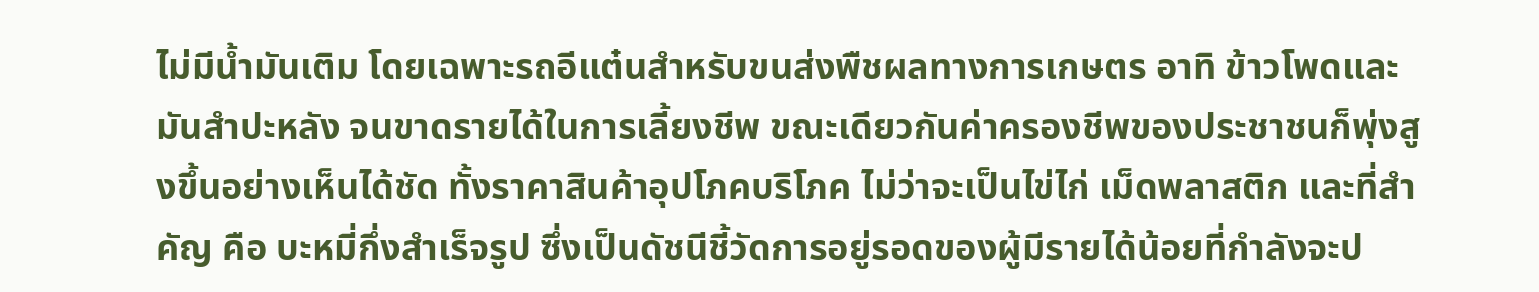ไม่มีน้ำมันเติม โดยเฉพาะรถอีแต๋นสำหรับขนส่งพืชผลทางการเกษตร อาทิ ข้าวโพดและมันสำปะหลัง จนขาดรายได้ในการเลี้ยงชีพ ขณะเดียวกันค่าครองชีพของประชาชนก็พุ่งสูงขึ้นอย่างเห็นได้ชัด ทั้งราคาสินค้าอุปโภคบริโภค ไม่ว่าจะเป็นไข่ไก่ เม็ดพลาสติก และที่สำคัญ คือ บะหมี่กึ่งสำเร็จรูป ซึ่งเป็นดัชนีชี้วัดการอยู่รอดของผู้มีรายได้น้อยที่กำลังจะป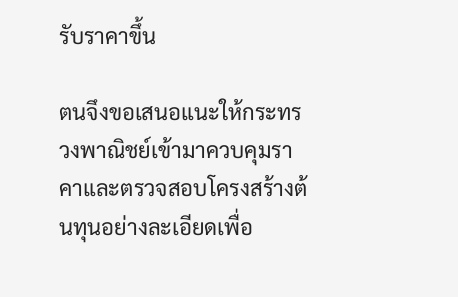รับราคาขึ้น

ตนจึงขอเสนอแนะให้กระทรวงพาณิชย์เข้ามาควบคุมราคาและตรวจสอบโครงสร้างต้นทุนอย่างละเอียดเพื่อ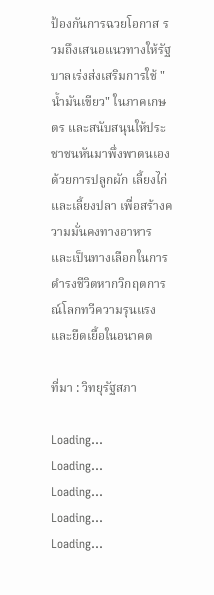ป้องกันการฉวยโอกาส รวมถึงเสนอแนวทางให้รัฐบาลเร่งส่งเสริมการใช้ "น้ำมันเขียว" ในภาคเกษตร และสนับสนุนให้ประชาชนหันมาพึ่งพาตนเองด้วยการปลูกผัก เลี้ยงไก่และเลี้ยงปลา เพื่อสร้างความมั่นคงทางอาหารและเป็นทางเลือกในการดำรงชีวิตหากวิกฤตการณ์โลกทวีความรุนแรงและยืดเยื้อในอนาคต

ที่มา : วิทยุรัฐสภา

Loading...
Loading...
Loading...
Loading...
Loading...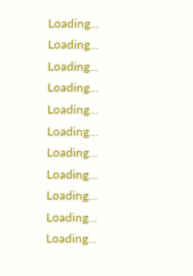Loading...
Loading...
Loading...
Loading...
Loading...
Loading...
Loading...
Loading...
Loading...
Loading...
Loading...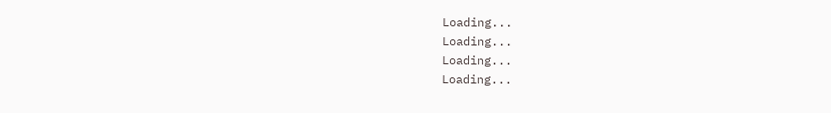Loading...
Loading...
Loading...
Loading...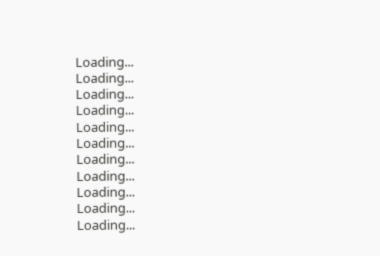Loading...
Loading...
Loading...
Loading...
Loading...
Loading...
Loading...
Loading...
Loading...
Loading...
Loading...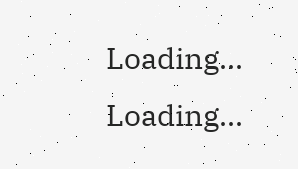Loading...
Loading...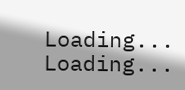Loading...
Loading...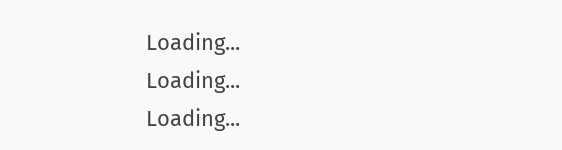Loading...
Loading...
Loading...